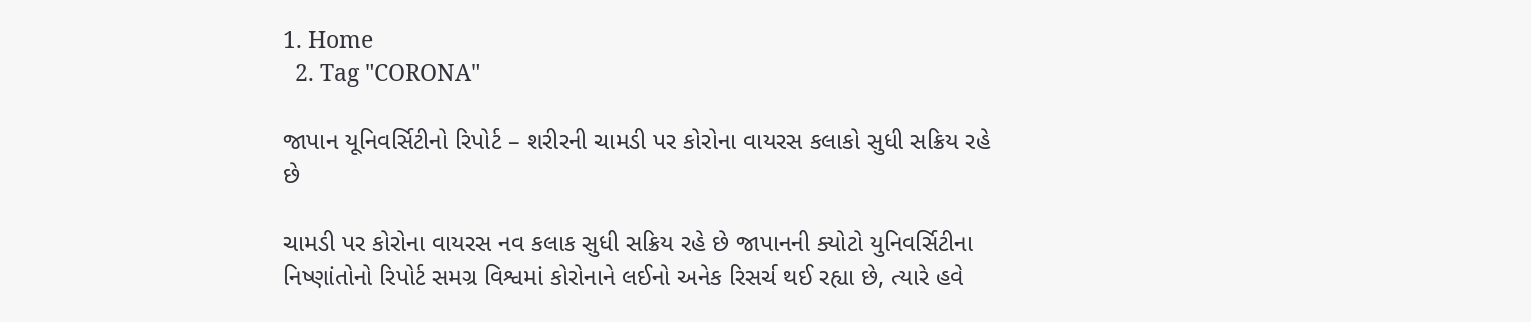1. Home
  2. Tag "CORONA"

જાપાન યૂનિવર્સિટીનો રિપોર્ટ – શરીરની ચામડી પર કોરોના વાયરસ કલાકો સુધી સક્રિય રહે છે

ચામડી પર કોરોના વાયરસ નવ કલાક સુધી સક્રિય રહે છે જાપાનની ક્યોટો યુનિવર્સિટીના નિષ્ણાંતોનો રિપોર્ટ સમગ્ર વિશ્વમાં કોરોનાને લઈનો અનેક રિસર્ચ થઈ રહ્યા છે, ત્યારે હવે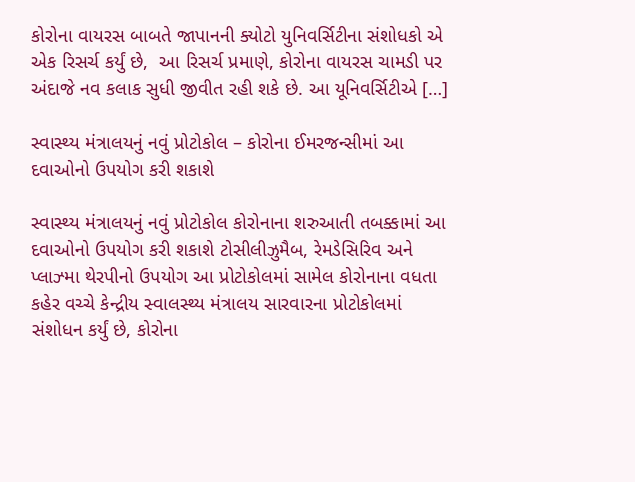કોરોના વાયરસ બાબતે જાપાનની ક્યોટો યુનિવર્સિટીના સંશોધકો એ એક રિસર્ચ કર્યું છે,  આ રિસર્ચ પ્રમાણે, કોરોના વાયરસ ચામડી પર અંદાજે નવ કલાક સુધી જીવીત રહી શકે છે. આ યૂનિવર્સિટીએ […]

સ્વાસ્થ્ય મંત્રાલયનું નવું પ્રોટોકોલ – કોરોના ઈમરજન્સીમાં આ દવાઓનો ઉપયોગ કરી શકાશે

સ્વાસ્થ્ય મંત્રાલયનું નવું પ્રોટોકોલ કોરોનાના શરુઆતી તબક્કામાં આ દવાઓનો ઉપયોગ કરી શકાશે ટોસીલીઝુમૈબ, રેમડેસિરિવ અને પ્લાઝ્મા થેરપીનો ઉપયોગ આ પ્રોટોકોલમાં સામેલ કોરોનાના વધતા કહેર વચ્ચે કેન્દ્રીય સ્વાલસ્થ્ય મંત્રાલય સારવારના પ્રોટોકોલમાં સંશોધન કર્યું છે, કોરોના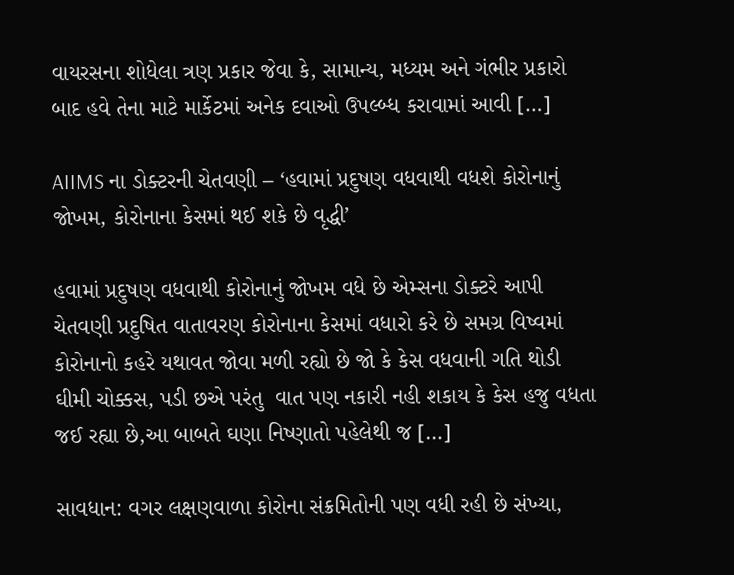વાયરસના શોધેલા ત્રણ પ્રકાર જેવા કે, સામાન્ય, મધ્યમ અને ગંભીર પ્રકારો બાદ હવે તેના માટે માર્કેટમાં અનેક દવાઓ ઉપલ્બ્ધ કરાવામાં આવી […]

AIIMS ના ડોક્ટરની ચેતવણી – ‘હવામાં પ્રદુષણ વધવાથી વધશે કોરોનાનું જોખમ, કોરોનાના કેસમાં થઈ શકે છે વૃદ્ધી’

હવામાં પ્રદુષણ વધવાથી કોરોનાનું જોખમ વધે છે એમ્સના ડોક્ટરે આપી ચેતવણી પ્રદુષિત વાતાવરણ કોરોનાના કેસમાં વધારો કરે છે સમગ્ર વિષ્વમાં કોરોનાનો કહરે યથાવત જોવા મળી રહ્યો છે જો કે કેસ વધવાની ગતિ થોડી ઘીમી ચોક્કસ, પડી છએ પરંતુ  વાત પણ નકારી નહી શકાય કે કેસ હજુ વધતા જઈ રહ્યા છે,આ બાબતે ઘણા નિષ્ણાતો પહેલેથી જ […]

સાવધાન: વગર લક્ષણવાળા કોરોના સંક્રમિતોની પણ વધી રહી છે સંખ્યા,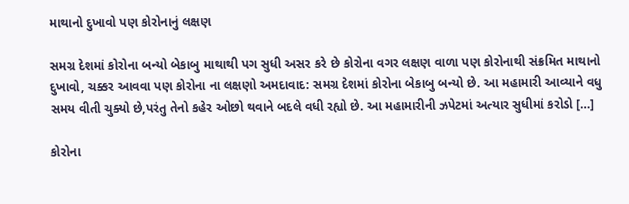માથાનો દુખાવો પણ કોરોનાનું લક્ષણ

સમગ્ર દેશમાં કોરોના બન્યો બેકાબુ માથાથી પગ સુધી અસર કરે છે કોરોના વગર લક્ષણ વાળા પણ કોરોનાથી સંક્રમિત માથાનો દુખાવો, ચક્કર આવવા પણ કોરોના ના લક્ષણો અમદાવાદ: સમગ્ર દેશમાં કોરોના બેકાબુ બન્યો છે. આ મહામારી આવ્યાને વધુ સમય વીતી ચુક્યો છે,પરંતુ તેનો કહેર ઓછો થવાને બદલે વધી રહ્યો છે. આ મહામારીની ઝપેટમાં અત્યાર સુધીમાં કરોડો […]

કોરોના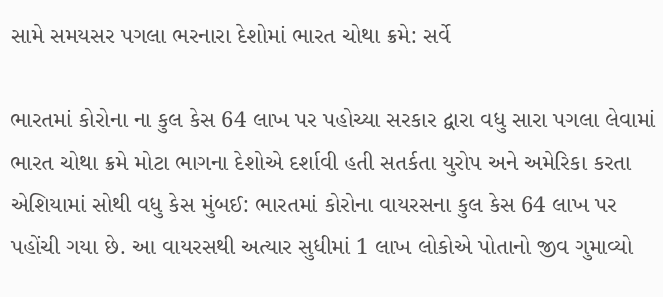સામે સમયસર પગલા ભરનારા દેશોમાં ભારત ચોથા ક્રમે: સર્વે

ભારતમાં કોરોના ના કુલ કેસ 64 લાખ પર પહોચ્યા સરકાર દ્વારા વધુ સારા પગલા લેવામાં ભારત ચોથા ક્રમે મોટા ભાગના દેશોએ દર્શાવી હતી સતર્કતા યુરોપ અને અમેરિકા કરતા એશિયામાં સોથી વધુ કેસ મુંબઈ: ભારતમાં કોરોના વાયરસના કુલ કેસ 64 લાખ પર પહોંચી ગયા છે. આ વાયરસથી અત્યાર સુધીમાં 1 લાખ લોકોએ પોતાનો જીવ ગુમાવ્યો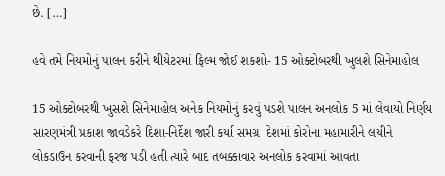છે. […]

હવે તમે નિયમોનું પાલન કરીને થીયેટરમાં ફિલ્મ જોઈ શકશો- 15 ઓક્ટોબરથી ખુલશે સિનેમાહોલ

15 ઓક્ટોબરથી ખુસશે સિનેમાહોલ અનેક નિયમોનું કરવું પડશે પાલન અનલોક 5 માં લેવાયો નિર્ણય સારણમંત્રી પ્રકાશ જાવડેકરે દિશા-નિર્દેશ જારી કર્યા સમગ્ર  દેશમાં કોરોના મહામારીને લયીને લોકડાઉન કરવાની ફરજ પડી હતી ત્યારે બાદ તબક્કાવાર અનલોક કરવામાં આવતા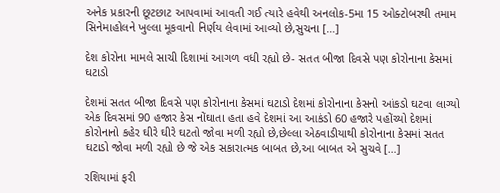અનેક પ્રકારની છૂટછાટ આપવામાં આવતી ગઈ ત્યારે હવેથી અનલોક-5મા 15 ઓક્ટોબરથી તમામ સિનેમાહોલને ખુલ્લા મૂકવાનો નિર્ણય લેવામાં આવ્યો છે,સુચના […]

દેશ કોરોના મામલે સાચી દિશામાં આગળ વધી રહ્યો છે- સતત બીજા દિવસે પણ કોરોનાના કેસમાં ઘટાડો

દેશમાં સતત બીજા દિવસે પણ કોરોનાના કેસમાં ઘટાડો દેશમાં કોરોનાના કેસનો આંકડો ઘટવા લાગ્યો એક દિવસમાં 90 હજાર કેસ નોંઘાતા હતા હવે દેશમાં આ આકંડો 60 હજારે પહોંચ્યો દેશમાં કોરોનાનો કહેર ઘીરે ઘીરે ઘટતો જોવા મળી રહ્યો છે,છેલ્લા એઠવાડીયાથી કોરોનાના કેસમાં સતત ઘટાડો જોવા મળી રહ્યો છે જે એક સકારાત્મક બાબત છે,આ બાબત એ સુચવે […]

રશિયામાં ફરી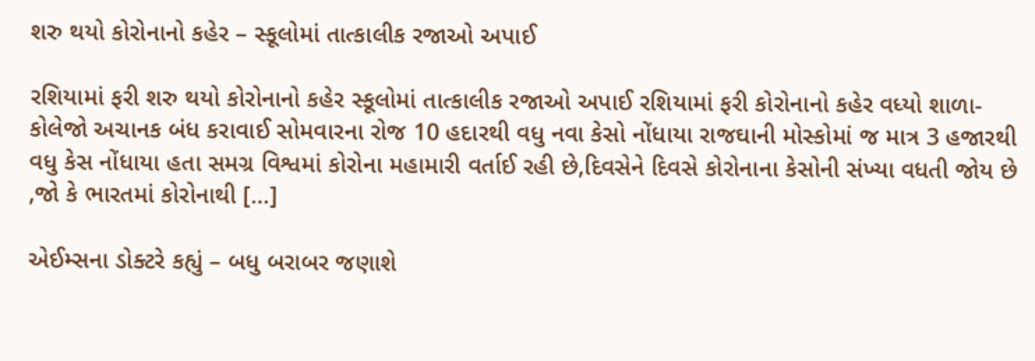શરુ થયો કોરોનાનો કહેર – સ્કૂલોમાં તાત્કાલીક રજાઓ અપાઈ

રશિયામાં ફરી શરુ થયો કોરોનાનો કહેર સ્કૂલોમાં તાત્કાલીક રજાઓ અપાઈ રશિયામાં ફરી કોરોનાનો કહેર વધ્યો શાળા-કોલેજો અચાનક બંધ કરાવાઈ સોમવારના રોજ 10 હદારથી વધુ નવા કેસો નોંધાયા રાજઘાની મોસ્કોમાં જ માત્ર 3 હજારથી વધુ કેસ નોંધાયા હતા સમગ્ર વિશ્વમાં કોરોના મહામારી વર્તાઈ રહી છે,દિવસેને દિવસે કોરોનાના કેસોની સંખ્યા વધતી જોય છે ,જો કે ભારતમાં કોરોનાથી […]

એઈમ્સના ડોક્ટરે કહ્યું – બધુ બરાબર જણાશે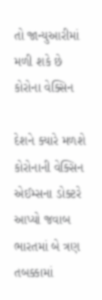તો જાન્યુઆરીમાં મળી શકે છે કોરોના વેક્સિન

દેશને ક્યારે મળશે કોરોનાની વેક્સિન  એઈમ્સના ડોક્ટરે આપ્યો જવાબ ભારતમાં બે ત્રણ તબક્કામાં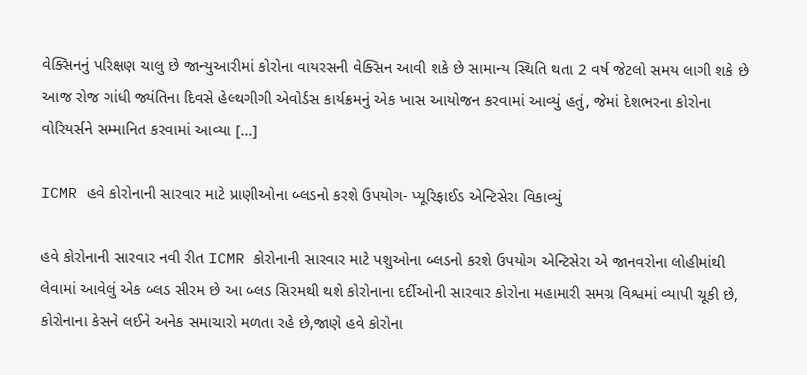વેક્સિનનું પરિક્ષણ ચાલુ છે જાન્યુઆરીમાં કોરોના વાયરસની વેક્સિન આવી શકે છે સામાન્ય સ્થિતિ થતા 2 વર્ષ જેટલો સમય લાગી શકે છે આજ રોજ ગાંધી જ્યંતિના દિવસે હેલ્થગીગી એવોર્ડસ કાર્યક્રમનું એક ખાસ આયોજન કરવામાં આવ્યું હતું, જેમાં દેશભરના કોરોના વોરિયર્સને સમ્માનિત કરવામાં આવ્યા […]

ICMR હવે કોરોનાની સારવાર માટે પ્રાણીઓના બ્લડનો કરશે ઉપયોગ- પ્યૂરિફાઈડ એન્ટિસેરા વિકાવ્યું

હવે કોરોનાની સારવાર નવી રીત ICMR કોરોનાની સારવાર માટે પશુઓના બ્લડનો કરશે ઉપયોગ એન્ટિસેરા એ જાનવરોના લોહીમાંથી લેવામાં આવેલું એક બ્લડ સીરમ છે આ બ્લડ સિરમથી થશે કોરોનાના દર્દીઓની સારવાર કોરોના મહામારી સમગ્ર વિશ્વમાં વ્યાપી ચૂકી છે, કોરોનાના કેસને લઈને અનેક સમાચારો મળતા રહે છે,જાણે હવે કોરોના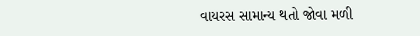વાયરસ સામાન્ય થતો જોવા મળી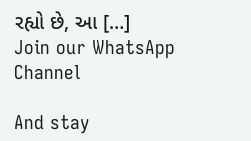રહ્યો છે, આ […]
Join our WhatsApp Channel

And stay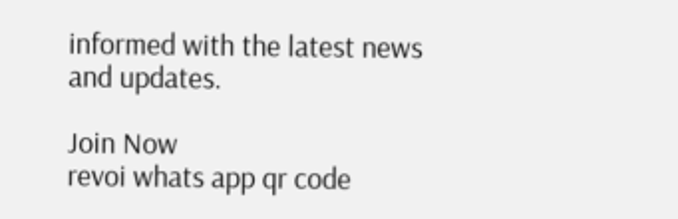informed with the latest news and updates.

Join Now
revoi whats app qr code